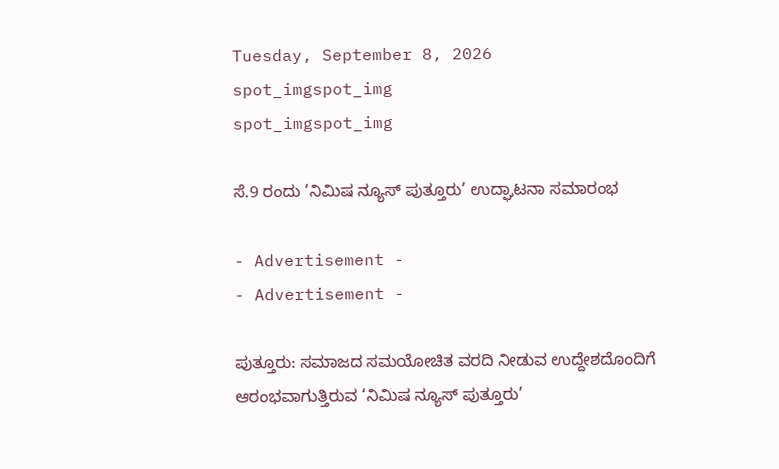Tuesday, September 8, 2026
spot_imgspot_img
spot_imgspot_img

ಸೆ.9 ರಂದು ‘ನಿಮಿಷ ನ್ಯೂಸ್ ಪುತ್ತೂರು’ ಉದ್ಘಾಟನಾ ಸಮಾರಂಭ

- Advertisement -
- Advertisement -

ಪುತ್ತೂರು: ಸಮಾಜದ ಸಮಯೋಚಿತ ವರದಿ ನೀಡುವ ಉದ್ದೇಶದೊಂದಿಗೆ ಆರಂಭವಾಗುತ್ತಿರುವ ‘ನಿಮಿಷ ನ್ಯೂಸ್ ಪುತ್ತೂರು’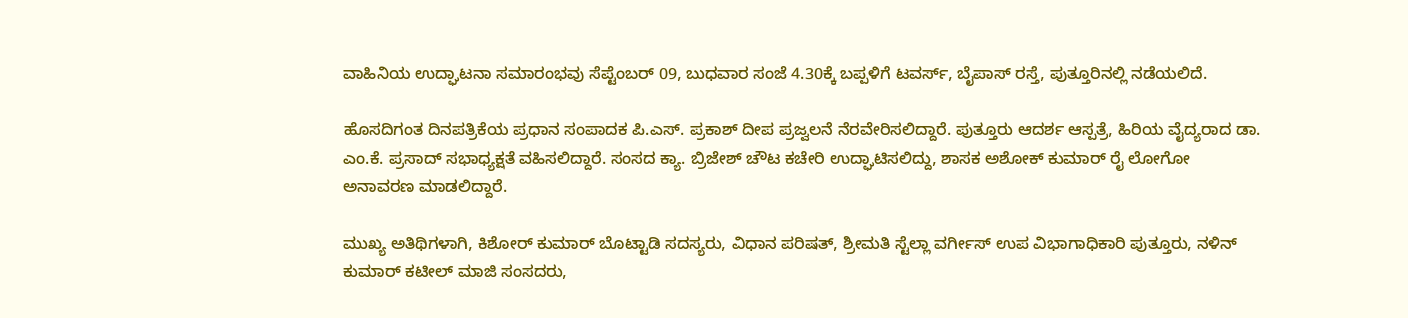ವಾಹಿನಿಯ ಉದ್ಘಾಟನಾ ಸಮಾರಂಭವು ಸೆಪ್ಟೆಂಬರ್ 09, ಬುಧವಾರ ಸಂಜೆ 4.30ಕ್ಕೆ ಬಪ್ಪಳಿಗೆ ಟವರ್ಸ್, ಬೈಪಾಸ್ ರಸ್ತೆ, ಪುತ್ತೂರಿನಲ್ಲಿ ನಡೆಯಲಿದೆ.

ಹೊಸದಿಗಂತ ದಿನಪತ್ರಿಕೆಯ ಪ್ರಧಾನ ಸಂಪಾದಕ ಪಿ.ಎಸ್. ಪ್ರಕಾಶ್ ದೀಪ ಪ್ರಜ್ವಲನೆ ನೆರವೇರಿಸಲಿದ್ದಾರೆ. ಪುತ್ತೂರು ಆದರ್ಶ ಆಸ್ಪತ್ರೆ, ಹಿರಿಯ ವೈದ್ಯರಾದ ಡಾ. ಎಂ.ಕೆ. ಪ್ರಸಾದ್ ಸಭಾಧ್ಯಕ್ಷತೆ ವಹಿಸಲಿದ್ದಾರೆ. ಸಂಸದ ಕ್ಯಾ. ಬ್ರಿಜೇಶ್ ಚೌಟ ಕಚೇರಿ ಉದ್ಘಾಟಿಸಲಿದ್ದು, ಶಾಸಕ ಅಶೋಕ್ ಕುಮಾರ್ ರೈ ಲೋಗೋ ಅನಾವರಣ ಮಾಡಲಿದ್ದಾರೆ.

ಮುಖ್ಯ ಅತಿಥಿಗಳಾಗಿ, ಕಿಶೋರ್ ಕುಮಾರ್ ಬೊಟ್ಟಾಡಿ ಸದಸ್ಯರು, ವಿಧಾನ ಪರಿಷತ್, ಶ್ರೀಮತಿ ಸ್ಟೆಲ್ಲಾ ವರ್ಗೀಸ್ ಉಪ ವಿಭಾಗಾಧಿಕಾರಿ ಪುತ್ತೂರು, ನಳಿನ್ ಕುಮಾರ್ ಕಟೀಲ್ ಮಾಜಿ ಸಂಸದರು,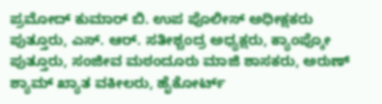ಪ್ರಮೋದ್ ಕುಮಾರ್ ಬಿ. ಉಪ ಪೊಲೀಸ್ ಅಧೀಕ್ಷಕರು ಪುತ್ತೂರು, ಎಸ್. ಆರ್. ಸತೀಶ್ಚಂದ್ರ ಅಧ್ಯಕ್ಷರು, ಕ್ಯಾಂಪ್ಕೋ ಪುತ್ತೂರು, ಸಂಜೀವ ಮಠಂದೂರು ಮಾಜಿ ಶಾಸಕರು, ಅರುಣ್ ಶ್ಯಾಮ್ ಖ್ಯಾತ ವಕೀಲರು, ಹೈಕೋರ್ಟ್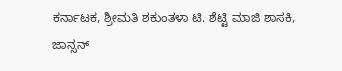ಕರ್ನಾಟಕ, ಶ್ರೀಮತಿ ಶಕುಂತಳಾ ಟಿ. ಶೆಟ್ಟಿ ಮಾಜಿ ಶಾಸಕಿ, ಜಾನ್ಸನ್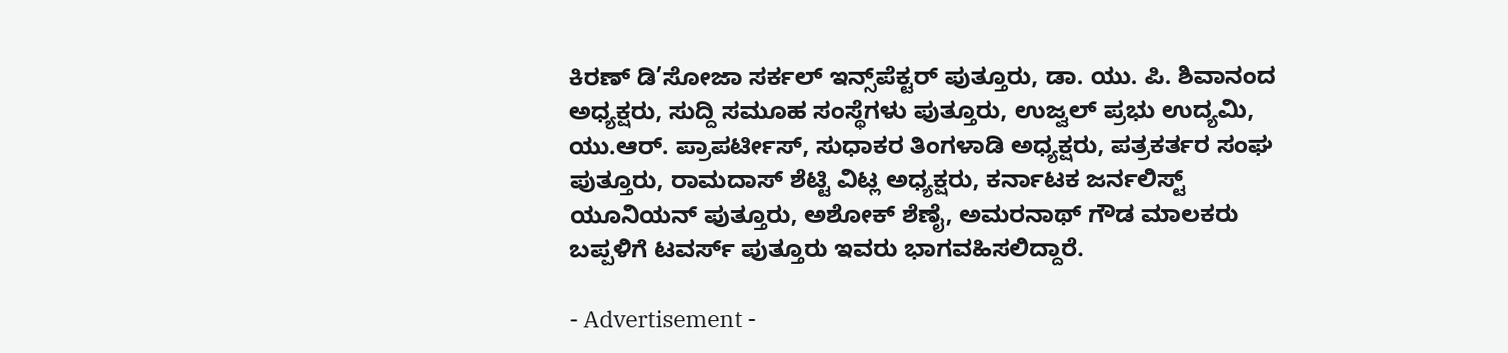ಕಿರಣ್ ಡಿ’ಸೋಜಾ ಸರ್ಕಲ್ ಇನ್ಸ್‌ಪೆಕ್ಟರ್ ಪುತ್ತೂರು, ಡಾ. ಯು. ಪಿ. ಶಿವಾನಂದ ಅಧ್ಯಕ್ಷರು, ಸುದ್ದಿ ಸಮೂಹ ಸಂಸ್ಥೆಗಳು ಪುತ್ತೂರು, ಉಜ್ವಲ್ ಪ್ರಭು ಉದ್ಯಮಿ, ಯು.ಆರ್. ಪ್ರಾಪರ್ಟೀಸ್, ಸುಧಾಕರ ತಿಂಗಳಾಡಿ ಅಧ್ಯಕ್ಷರು, ಪತ್ರಕರ್ತರ ಸಂಘ ಪುತ್ತೂರು, ರಾಮದಾಸ್ ಶೆಟ್ಟಿ ವಿಟ್ಲ ಅಧ್ಯಕ್ಷರು, ಕರ್ನಾಟಕ ಜರ್ನಲಿಸ್ಟ್ ಯೂನಿಯನ್ ಪುತ್ತೂರು, ಅಶೋಕ್ ಶೆಣೈ, ಅಮರನಾಥ್ ಗೌಡ ಮಾಲಕರು ಬಪ್ಪಳಿಗೆ ಟವರ್ಸ್ ಪುತ್ತೂರು ಇವರು ಭಾಗವಹಿಸಲಿದ್ದಾರೆ.

- Advertisement -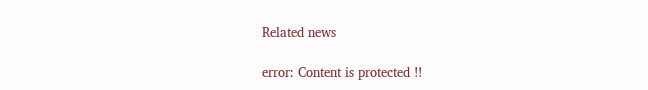Related news

error: Content is protected !!